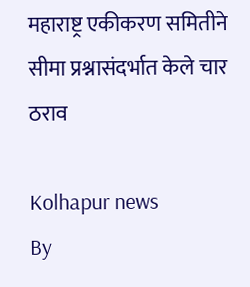महाराष्ट्र एकीकरण समितीने सीमा प्रश्नासंदर्भात केले चार ठराव

Kolhapur news
By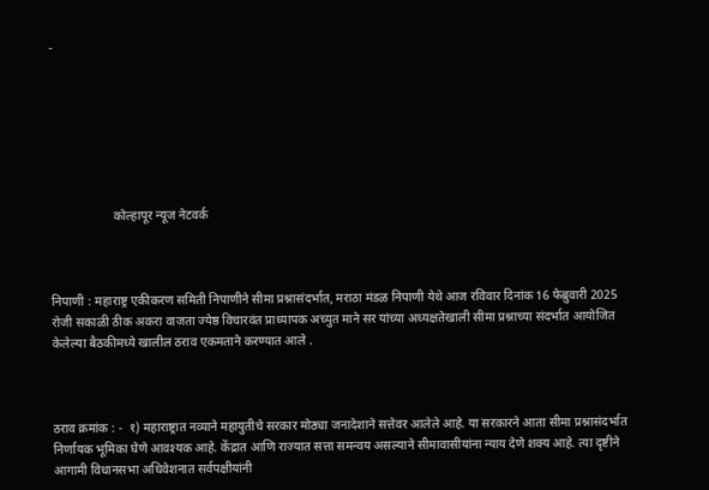-







                    कोल्हापूर न्यूज नेटवर्क



निपाणी : महाराष्ट्र एकीकरण समिती निपाणीने सीमा प्रश्नासंदर्भात, मराठा मंडळ निपाणी येथे आज रविवार दिनांक 16 फेब्रुवारी 2025 रोजी सकाळी ठीक अकरा वाजता ज्येष्ठ विचारवंत प्राध्यापक अच्युत माने सर यांच्या अध्यक्षतेखाली सीमा प्रश्नाच्या संदर्भात आयोजित केलेल्या बैठकीमध्ये खालील ठराव एकमताने करण्यात आले .



ठराव क्रमांक : -  १) महाराष्ट्रात नव्याने महायुतीचे सरकार मोठ्या जनादेशाने सत्तेवर आलेले आहे. या सरकारने आता सीमा प्रश्नासंदर्भात निर्णायक भूमिका घेणे आवश्यक आहे. केंद्रात आणि राज्यात सत्ता समन्वय असल्याने सीमावासीयांना न्याय देणे शक्य आहे. त्या दृष्टीने आगामी विधानसभा अधिवेशनात सर्वपक्षीयांनी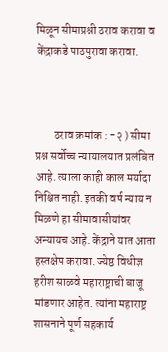मिळून सीमाप्रश्नी ठराव करावा व केंद्राकडे पाठपुरावा करावा.



        ठराव क्रमांक : -२ ) सीमा प्रश्न सर्वोच्च न्यायालयात प्रलंबित आहे. त्याला काही काल मर्यादा निश्चित नाही. इतकी वर्ष न्याय न मिळणे हा सीमावासीयांवर अन्यायच आहे. केंद्राने यात आता हस्तक्षेप करावा. ज्येष्ठ विधीज्ञ हरीश साळवे महाराष्ट्राची बाजू मांडणार आहेत. त्यांना महाराष्ट्र शासनाने पूर्ण सहकार्य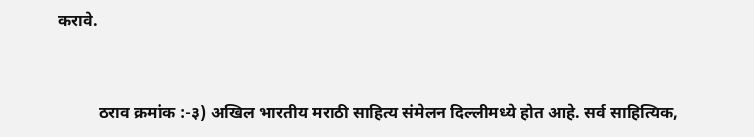करावे.



          ठराव क्रमांक :-३) अखिल भारतीय मराठी साहित्य संमेलन दिल्लीमध्ये होत आहे. सर्व साहित्यिक,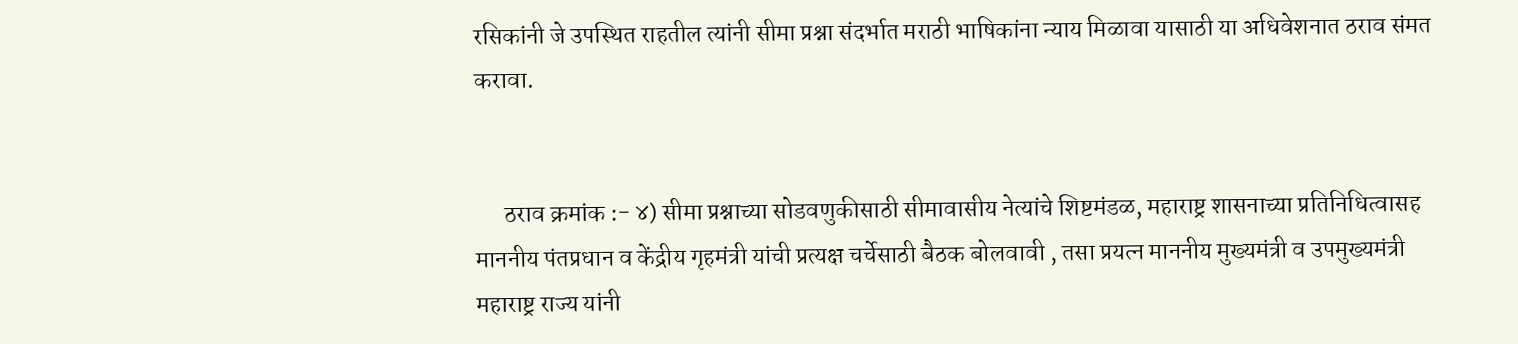रसिकांनी जे उपस्थित राहतील त्यांनी सीमा प्रश्ना संदर्भात मराठी भाषिकांना न्याय मिळावा यासाठी या अधिवेशनात ठराव संमत करावा.


      ठराव क्रमांक :- ४) सीमा प्रश्नाच्या सोडवणुकीसाठी सीमावासीय नेत्यांचे शिष्टमंडळ, महाराष्ट्र शासनाच्या प्रतिनिधित्वासह माननीय पंतप्रधान व केंद्रीय गृहमंत्री यांची प्रत्यक्ष चर्चेसाठी बैठक बोलवावी , तसा प्रयत्न माननीय मुख्यमंत्री व उपमुख्यमंत्री महाराष्ट्र राज्य यांनी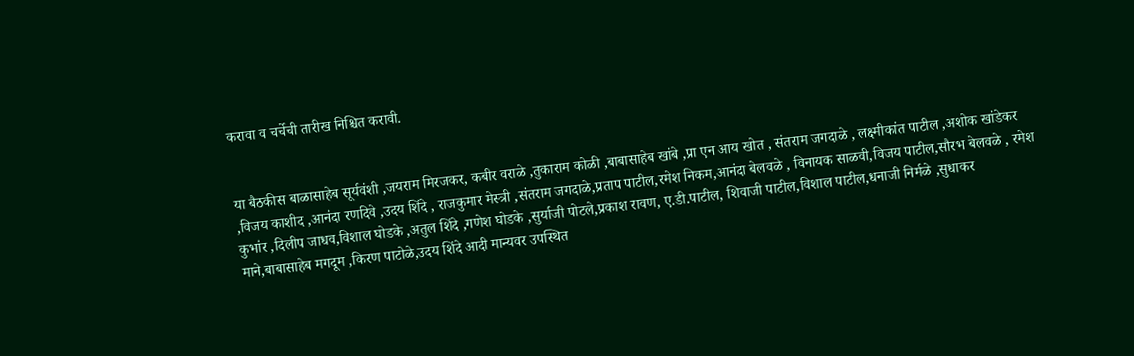करावा व चर्चेची तारीख निश्चित करावी.


या बैठकीस बाळासाहेब सूर्यवंशी ,जयराम मिरजकर, कबीर वराळे ,तुकाराम कोळी ,बाबासाहेब खांबे ,प्रा एन आय खोत , संतराम जगदाळे , लक्ष्मीकांत पाटील ,अशोक खांडेकर ,विजय काशीद ,आनंदा रणदिवे ,उदय शिंदे , राजकुमार मेस्त्री ,संतराम जगदाळे,प्रताप पाटील,रमेश निकम,आनंदा बेलवळे , विनायक साळवी,विजय पाटील,सौरभ बेलवळे , रमेश कुभांर ,दिलीप जाधव,विशाल घोडके ,अतुल शिंदे ,गणेश घोडके ,सुर्याजी पोटले,प्रकाश रावण, ए.डी.पाटील, शिवाजी पाटील,विशाल पाटील,धनाजी निर्मळे ,सुधाकर माने,बाबासाहेब मगदूम ,किरण पाटोळे,उदय शिंदे आदी मान्यवर उपस्थित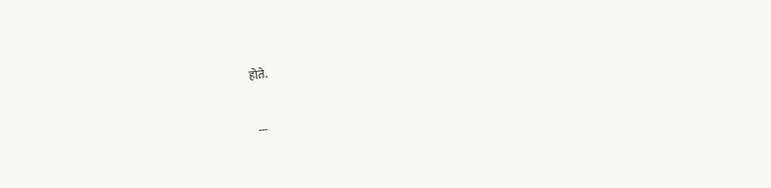होते.


 ---